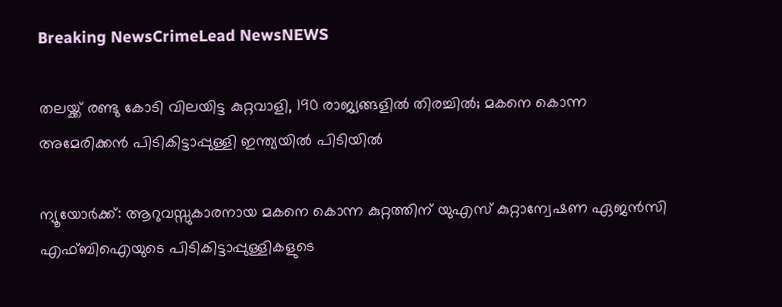Breaking NewsCrimeLead NewsNEWS

തലയ്ക്ക് രണ്ടു കോടി വിലയിട്ട കുറ്റവാളി, 190 രാജ്യങ്ങളില്‍ തിരച്ചില്‍; മകനെ കൊന്ന അമേരിക്കന്‍ പിടികിട്ടാപ്പുള്ളി ഇന്ത്യയില്‍ പിടിയില്‍

ന്യൂയോര്‍ക്ക്: ആറുവസ്സുകാരനായ മകനെ കൊന്ന കുറ്റത്തിന് യുഎസ് കുറ്റാന്വേഷണ ഏജന്‍സി എഫ്ബിഐയുടെ പിടികിട്ടാപ്പുള്ളികളുടെ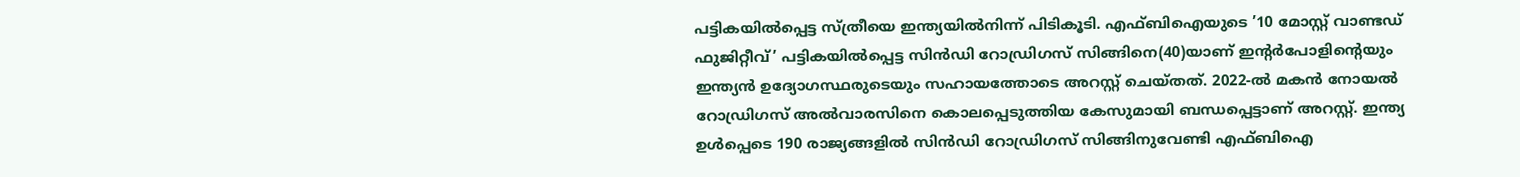പട്ടികയില്‍പ്പെട്ട സ്ത്രീയെ ഇന്ത്യയില്‍നിന്ന് പിടികൂടി. എഫ്ബിഐയുടെ ’10 മോസ്റ്റ് വാണ്ടഡ് ഫുജിറ്റീവ്’ പട്ടികയില്‍പ്പെട്ട സിന്‍ഡി റോഡ്രിഗസ് സിങ്ങിനെ(40)യാണ് ഇന്റര്‍പോളിന്റെയും ഇന്ത്യന്‍ ഉദ്യോഗസ്ഥരുടെയും സഹായത്തോടെ അറസ്റ്റ് ചെയ്തത്. 2022-ല്‍ മകന്‍ നോയല്‍ റോഡ്രിഗസ് അല്‍വാരസിനെ കൊലപ്പെടുത്തിയ കേസുമായി ബന്ധപ്പെട്ടാണ് അറസ്റ്റ്. ഇന്ത്യ ഉള്‍പ്പെടെ 190 രാജ്യങ്ങളില്‍ സിന്‍ഡി റോഡ്രിഗസ് സിങ്ങിനുവേണ്ടി എഫ്ബിഐ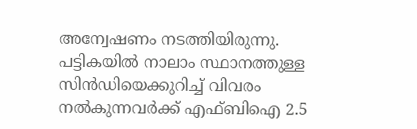അന്വേഷണം നടത്തിയിരുന്നു. പട്ടികയില്‍ നാലാം സ്ഥാനത്തുള്ള സിന്‍ഡിയെക്കുറിച്ച് വിവരം നല്‍കുന്നവര്‍ക്ക് എഫ്ബിഐ 2.5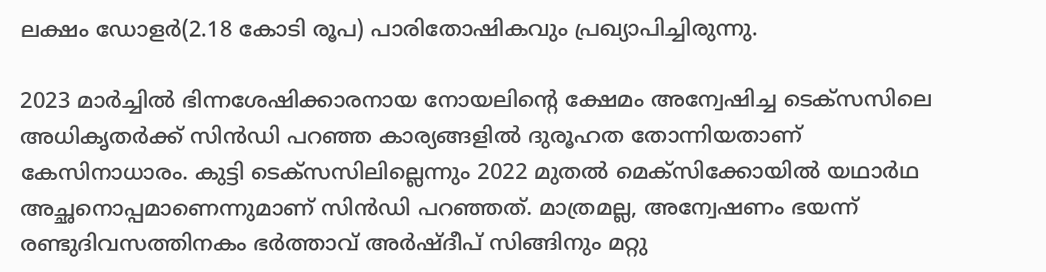ലക്ഷം ഡോളര്‍(2.18 കോടി രൂപ) പാരിതോഷികവും പ്രഖ്യാപിച്ചിരുന്നു.

2023 മാര്‍ച്ചില്‍ ഭിന്നശേഷിക്കാരനായ നോയലിന്റെ ക്ഷേമം അന്വേഷിച്ച ടെക്സസിലെ അധികൃതര്‍ക്ക് സിന്‍ഡി പറഞ്ഞ കാര്യങ്ങളില്‍ ദുരൂഹത തോന്നിയതാണ് കേസിനാധാരം. കുട്ടി ടെക്സസിലില്ലെന്നും 2022 മുതല്‍ മെക്‌സിക്കോയില്‍ യഥാര്‍ഥ അച്ഛനൊപ്പമാണെന്നുമാണ് സിന്‍ഡി പറഞ്ഞത്. മാത്രമല്ല, അന്വേഷണം ഭയന്ന് രണ്ടുദിവസത്തിനകം ഭര്‍ത്താവ് അര്‍ഷ്ദീപ് സിങ്ങിനും മറ്റു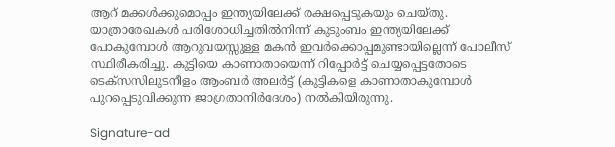ആറ് മക്കള്‍ക്കുമൊപ്പം ഇന്ത്യയിലേക്ക് രക്ഷപ്പെടുകയും ചെയ്തു. യാത്രാരേഖകള്‍ പരിശോധിച്ചതില്‍നിന്ന് കുടുംബം ഇന്ത്യയിലേക്ക് പോകുമ്പോള്‍ ആറുവയസ്സുള്ള മകന്‍ ഇവര്‍ക്കൊപ്പമുണ്ടായില്ലെന്ന് പോലീസ് സ്ഥിരീകരിച്ചു. കുട്ടിയെ കാണാതായെന്ന് റിപ്പോര്‍ട്ട് ചെയ്യപ്പെട്ടതോടെ ടെക്സസിലുടനീളം ആംബര്‍ അലര്‍ട്ട് (കുട്ടികളെ കാണാതാകുമ്പോള്‍ പുറപ്പെടുവിക്കുന്ന ജാഗ്രതാനിര്‍ദേശം) നല്‍കിയിരുന്നു.

Signature-ad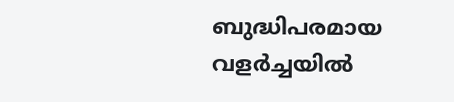ബുദ്ധിപരമായ വളര്‍ച്ചയില്‍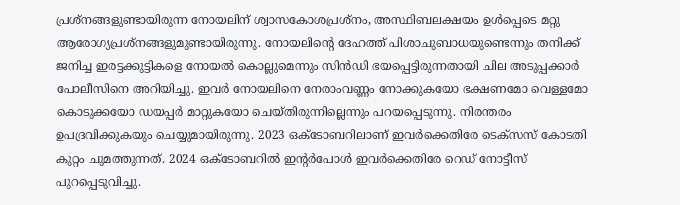പ്രശ്നങ്ങളുണ്ടായിരുന്ന നോയലിന് ശ്വാസകോശപ്രശ്നം, അസ്ഥിബലക്ഷയം ഉള്‍പ്പെടെ മറ്റു ആരോഗ്യപ്രശ്നങ്ങളുമുണ്ടായിരുന്നു. നോയലിന്റെ ദേഹത്ത് പിശാചുബാധയുണ്ടെന്നും തനിക്ക് ജനിച്ച ഇരട്ടക്കുട്ടികളെ നോയല്‍ കൊല്ലുമെന്നും സിന്‍ഡി ഭയപ്പെട്ടിരുന്നതായി ചില അടുപ്പക്കാര്‍ പോലീസിനെ അറിയിച്ചു. ഇവര്‍ നോയലിനെ നേരാംവണ്ണം നോക്കുകയോ ഭക്ഷണമോ വെള്ളമോ കൊടുക്കയോ ഡയപ്പര്‍ മാറ്റുകയോ ചെയ്തിരുന്നില്ലെന്നും പറയപ്പെടുന്നു. നിരന്തരം ഉപദ്രവിക്കുകയും ചെയ്യുമായിരുന്നു. 2023 ഒക്ടോബറിലാണ് ഇവര്‍ക്കെതിരേ ടെക്സസ് കോടതി കുറ്റം ചുമത്തുന്നത്. 2024 ഒക്ടോബറില്‍ ഇന്റര്‍പോള്‍ ഇവര്‍ക്കെതിരേ റെഡ് നോട്ടീസ് പുറപ്പെടുവിച്ചു.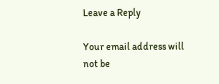Leave a Reply

Your email address will not be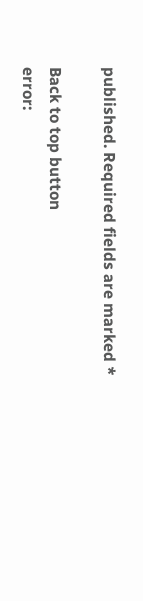published. Required fields are marked *

Back to top button
error: